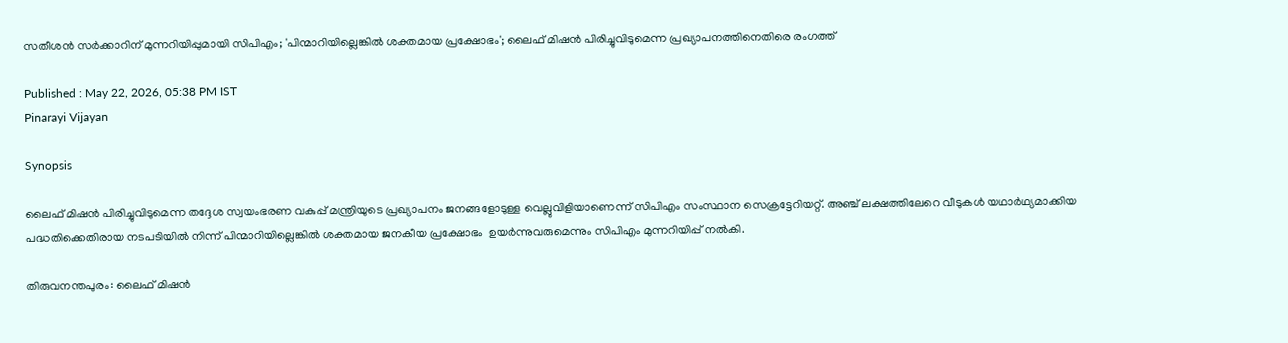സതീശന്‍ സര്‍ക്കാറിന് മുന്നറിയിപ്പുമായി സിപിഎം; 'പിന്മാറിയില്ലെങ്കില്‍ ശക്തമായ പ്രക്ഷോഭം'; ലൈഫ്‌ മിഷന്‍ പിരിച്ചുവിടുമെന്ന പ്രഖ്യാപനത്തിനെതിരെ രംഗത്ത്

Published : May 22, 2026, 05:38 PM IST
Pinarayi Vijayan

Synopsis

ലൈഫ്‌ മിഷന്‍ പിരിച്ചുവിടുമെന്ന തദ്ദേശ സ്വയംഭരണ വകുപ്പ്‌ മന്ത്രിയുടെ പ്രഖ്യാപനം ജനങ്ങളോടുള്ള വെല്ലുവിളിയാണെന്ന്‌ സിപിഎം സംസ്ഥാന സെക്രട്ടേറിയറ്റ്‌. അഞ്ച്‌ ലക്ഷത്തിലേറെ വീടുകള്‍ യഥാര്‍ഥ്യമാക്കിയ പദ്ധതിക്കെതിരായ നടപടിയില്‍ നിന്ന്‌ പിന്മാറിയില്ലെങ്കില്‍ ശക്തമായ ജനകീയ പ്രക്ഷോഭം  ഉയര്‍ന്നുവരുമെന്നും സിപിഎം മുന്നറിയിപ്പ് നൽകി.

തിരുവനന്തപുരം: ലൈഫ്‌ മിഷന്‍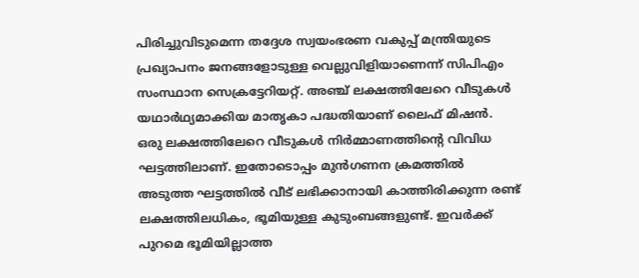പിരിച്ചുവിടുമെന്ന തദ്ദേശ സ്വയംഭരണ വകുപ്പ്‌ മന്ത്രിയുടെ പ്രഖ്യാപനം ജനങ്ങളോടുള്ള വെല്ലുവിളിയാണെന്ന്‌ സിപിഎം സംസ്ഥാന സെക്രട്ടേറിയറ്റ്‌. അഞ്ച്‌ ലക്ഷത്തിലേറെ വീടുകള്‍ യഥാര്‍ഥ്യമാക്കിയ മാതൃകാ പദ്ധതിയാണ്‌ ലൈഫ്‌ മിഷന്‍. ഒരു ലക്ഷത്തിലേറെ വീടുകള്‍ നിര്‍മ്മാണത്തിന്റെ വിവിധ ഘട്ടത്തിലാണ്‌. ഇതോടൊപ്പം മുന്‍ഗണന ക്രമത്തില്‍ അടുത്ത ഘട്ടത്തില്‍ വീട്‌ ലഭിക്കാനായി കാത്തിരിക്കുന്ന രണ്ട്‌ ലക്ഷത്തിലധികം, ഭൂമിയുള്ള കുടുംബങ്ങളുണ്ട്‌. ഇവര്‍ക്ക്‌ പുറമെ ഭൂമിയില്ലാത്ത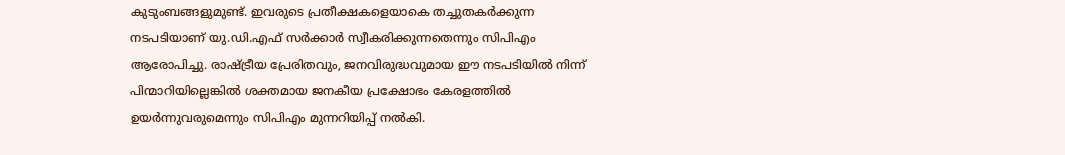കുടുംബങ്ങളുമുണ്ട്‌. ഇവരുടെ പ്രതീക്ഷകളെയാകെ തച്ചുതകര്‍ക്കുന്ന നടപടിയാണ്‌ യു.ഡി.എഫ്‌ സര്‍ക്കാര്‍ സ്വീകരിക്കുന്നതെന്നും സിപിഎം ആരോപിച്ചു. രാഷ്‌ട്രീയ പ്രേരിതവും, ജനവിരുദ്ധവുമായ ഈ നടപടിയില്‍ നിന്ന്‌ പിന്മാറിയില്ലെങ്കില്‍ ശക്തമായ ജനകീയ പ്രക്ഷോഭം കേരളത്തില്‍ ഉയര്‍ന്നുവരുമെന്നും സിപിഎം മുന്നറിയിപ്പ് നൽകി.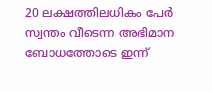20 ലക്ഷത്തിലധികം പേര്‍ സ്വന്തം വീടെന്ന അഭിമാന ബോധത്തോടെ ഇന്ന്‌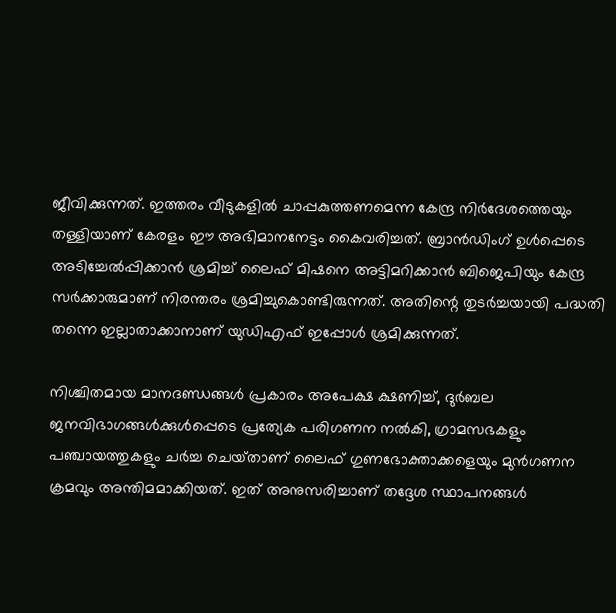ജീവിക്കുന്നത്‌. ഇത്തരം വീടുകളില്‍ ചാപ്പകുത്തണമെന്ന കേന്ദ്ര നിര്‍ദേശത്തെയും തള്ളിയാണ്‌ കേരളം ഈ അഭിമാനനേട്ടം കൈവരിച്ചത്‌. ബ്രാന്‍ഡിംഗ്‌ ഉള്‍പ്പെടെ അടിച്ചേല്‍പ്പിക്കാന്‍ ശ്രമിച്ച്‌ ലൈഫ്‌ മിഷനെ അട്ടിമറിക്കാന്‍ ബിജെപിയും കേന്ദ്ര സര്‍ക്കാരുമാണ്‌ നിരന്തരം ശ്രമിച്ചുകൊണ്ടിരുന്നത്‌. അതിന്റെ തുടര്‍ച്ചയായി പദ്ധതി തന്നെ ഇല്ലാതാക്കാനാണ്‌ യുഡിഎഫ്‌ ഇപ്പോള്‍ ശ്രമിക്കുന്നത്‌.

നിശ്ചിതമായ മാനദണ്ഡങ്ങള്‍ പ്രകാരം അപേക്ഷ ക്ഷണിച്ച്‌, ദുര്‍ബല ജനവിഭാഗങ്ങള്‍ക്കുള്‍പ്പെടെ പ്രത്യേക പരിഗണന നല്‍കി, ഗ്രാമസഭകളും പഞ്ചായത്തുകളും ചര്‍ച്ച ചെയ്‌താണ്‌ ലൈഫ്‌ ഗുണഭോക്താക്കളെയും മുന്‍ഗണന ക്രമവും അന്തിമമാക്കിയത്‌. ഇത്‌ അനുസരിച്ചാണ്‌ തദ്ദേശ സ്ഥാപനങ്ങള്‍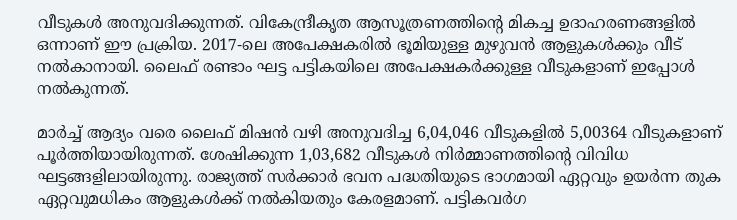വീടുകള്‍ അനുവദിക്കുന്നത്‌. വികേന്ദ്രീകൃത ആസൂത്രണത്തിന്റെ മികച്ച ഉദാഹരണങ്ങളില്‍ ഒന്നാണ്‌ ഈ പ്രക്രിയ. 2017-ലെ അപേക്ഷകരില്‍ ഭൂമിയുള്ള മുഴുവന്‍ ആളുകള്‍ക്കും വീട്‌ നല്‍കാനായി. ലൈഫ്‌ രണ്ടാം ഘട്ട പട്ടികയിലെ അപേക്ഷകര്‍ക്കുള്ള വീടുകളാണ്‌ ഇപ്പോള്‍ നല്‍കുന്നത്‌.

മാര്‍ച്ച്‌ ആദ്യം വരെ ലൈഫ്‌ മിഷന്‍ വഴി അനുവദിച്ച 6,04,046 വീടുകളില്‍ 5,00364 വീടുകളാണ്‌ പൂര്‍ത്തിയായിരുന്നത്‌. ശേഷിക്കുന്ന 1,03,682 വീടുകള്‍ നിര്‍മ്മാണത്തിന്റെ വിവിധ ഘട്ടങ്ങളിലായിരുന്നു. രാജ്യത്ത്‌ സര്‍ക്കാര്‍ ഭവന പദ്ധതിയുടെ ഭാഗമായി ഏറ്റവും ഉയര്‍ന്ന തുക ഏറ്റവുമധികം ആളുകള്‍ക്ക്‌ നല്‍കിയതും കേരളമാണ്‌. പട്ടികവര്‍ഗ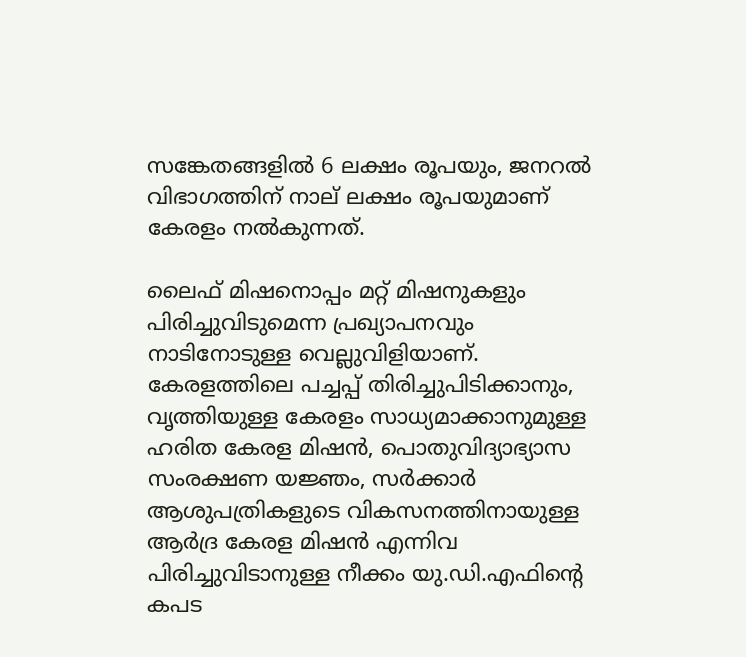സങ്കേതങ്ങളില്‍ 6 ലക്ഷം രൂപയും, ജനറല്‍ വിഭാഗത്തിന്‌ നാല്‌ ലക്ഷം രൂപയുമാണ്‌ കേരളം നല്‍കുന്നത്‌.

ലൈഫ്‌ മിഷനൊപ്പം മറ്റ്‌ മിഷനുകളും പിരിച്ചുവിടുമെന്ന പ്രഖ്യാപനവും നാടിനോടുള്ള വെല്ലുവിളിയാണ്‌. കേരളത്തിലെ പച്ചപ്പ്‌ തിരിച്ചുപിടിക്കാനും, വൃത്തിയുള്ള കേരളം സാധ്യമാക്കാനുമുള്ള ഹരിത കേരള മിഷന്‍, പൊതുവിദ്യാഭ്യാസ സംരക്ഷണ യജ്ഞം, സര്‍ക്കാര്‍ ആശുപത്രികളുടെ വികസനത്തിനായുള്ള ആര്‍ദ്ര കേരള മിഷന്‍ എന്നിവ പിരിച്ചുവിടാനുള്ള നീക്കം യു.ഡി.എഫിന്റെ കപട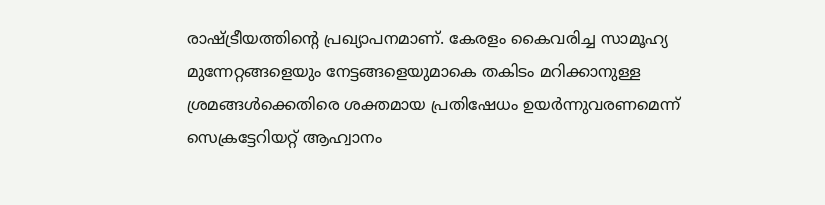രാഷ്ട്രീയത്തിന്റെ പ്രഖ്യാപനമാണ്‌. കേരളം കൈവരിച്ച സാമൂഹ്യ മുന്നേറ്റങ്ങളെയും നേട്ടങ്ങളെയുമാകെ തകിടം മറിക്കാനുള്ള ശ്രമങ്ങള്‍ക്കെതിരെ ശക്തമായ പ്രതിഷേധം ഉയര്‍ന്നുവരണമെന്ന്‌ സെക്രട്ടേറിയറ്റ്‌ ആഹ്വാനം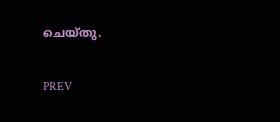ചെയ്‌തു.

PREV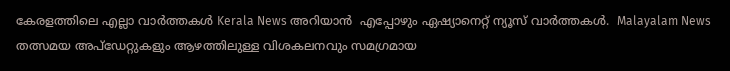കേരളത്തിലെ എല്ലാ വാർത്തകൾ Kerala News അറിയാൻ  എപ്പോഴും ഏഷ്യാനെറ്റ് ന്യൂസ് വാർത്തകൾ.  Malayalam News   തത്സമയ അപ്‌ഡേറ്റുകളും ആഴത്തിലുള്ള വിശകലനവും സമഗ്രമായ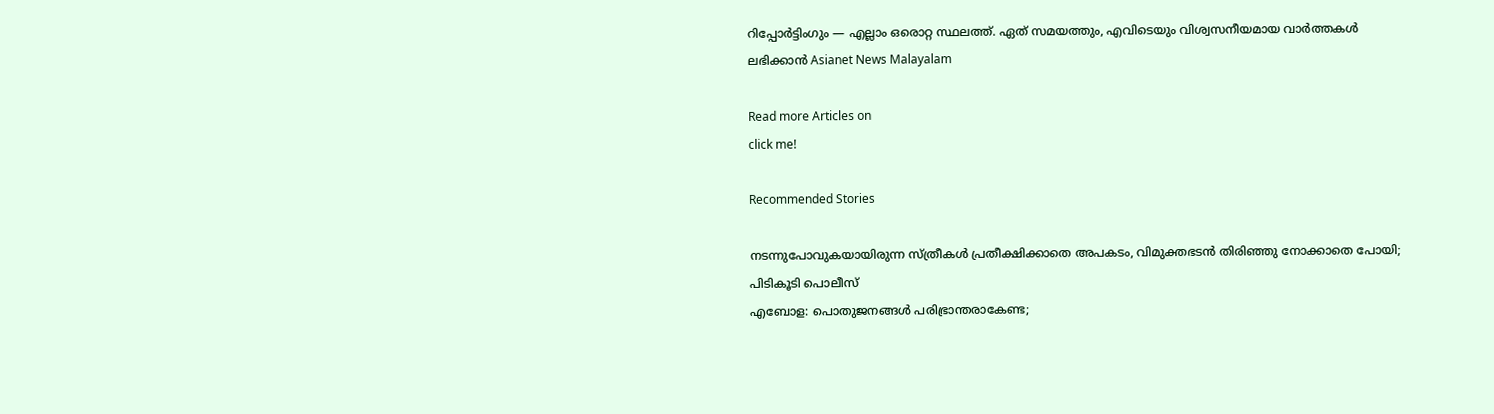റിപ്പോർട്ടിംഗും — എല്ലാം ഒരൊറ്റ സ്ഥലത്ത്. ഏത് സമയത്തും, എവിടെയും വിശ്വസനീയമായ വാർത്തകൾ ലഭിക്കാൻ Asianet News Malayalam

Read more Articles on
click me!

Recommended Stories

നടന്നുപോവുകയായിരുന്ന സ്ത്രീകൾ പ്രതീക്ഷിക്കാതെ അപകടം, വിമുക്തഭടൻ തിരിഞ്ഞു നോക്കാതെ പോയി; പിടികൂടി പൊലീസ്
എബോള: പൊതുജനങ്ങൾ പരിഭ്രാന്തരാകേണ്ട;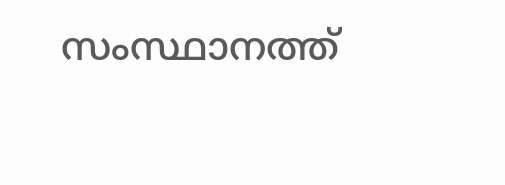സംസ്ഥാനത്ത്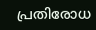പ്രതിരോധ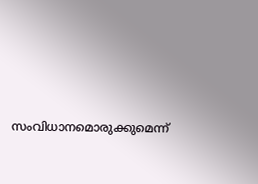സംവിധാനമൊരുക്കുമെന്ന്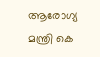ആരോഗ്യ മന്ത്രി കെ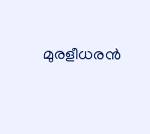മുരളീധരൻ